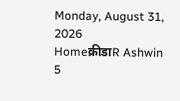Monday, August 31, 2026
Homeक्रीडाR Ashwin 5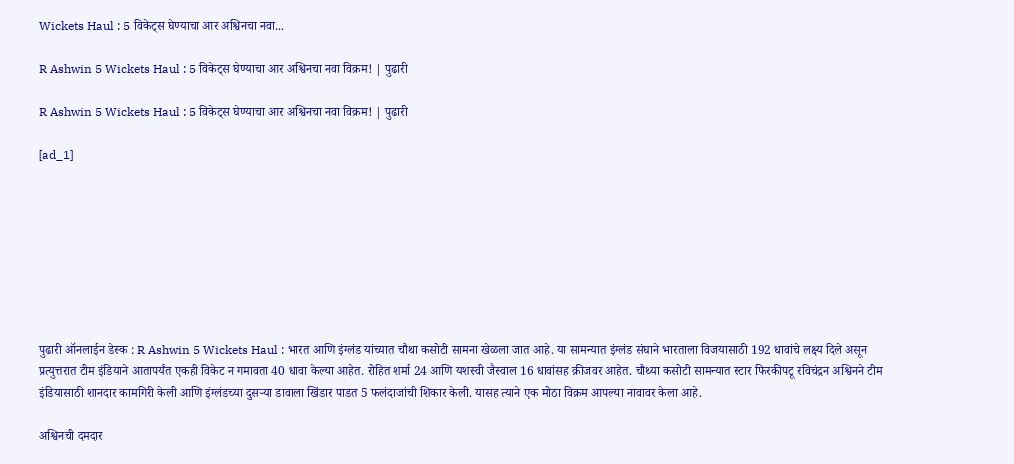Wickets Haul : 5 विकेट्स घेण्याचा आर अश्विनचा नवा...

R Ashwin 5 Wickets Haul : 5 विकेट्स घेण्याचा आर अश्विनचा नवा विक्रम! | पुढारी

R Ashwin 5 Wickets Haul : 5 विकेट्स घेण्याचा आर अश्विनचा नवा विक्रम! | पुढारी

[ad_1]








पुढारी ऑनलाईन डेस्क : R Ashwin 5 Wickets Haul : भारत आणि इंग्लंड यांच्यात चौथा कसोटी सामना खेळला जात आहे. या सामन्यात इंग्लंड संघाने भारताला विजयासाठी 192 धावांचे लक्ष्य दिले असून प्रत्युत्तरात टीम इंडियाने आतापर्यंत एकही विकेट न गमावता 40 धावा केल्या आहेत. रोहित शर्मा 24 आणि यशस्वी जैस्वाल 16 धावांसह क्रीजवर आहेत. चौथ्या कसोटी सामन्यात स्टार फिरकीपटू रविचंद्रन अश्विनने टीम इंडियासाठी शानदार कामगिरी केली आणि इंग्लंडच्या दुसऱ्या डावाला खिंडार पाडत 5 फलंदाजांची शिकार केली. यासह त्याने एक मोठा विक्रम आपल्या नावावर केला आहे.

अश्विनची दमदार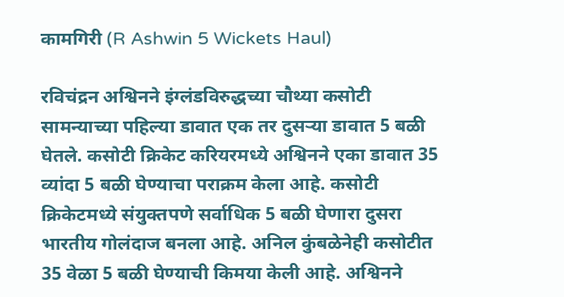कामगिरी (R Ashwin 5 Wickets Haul)

रविचंद्रन अश्विनने इंग्लंडविरुद्धच्या चौथ्या कसोटी सामन्याच्या पहिल्या डावात एक तर दुसऱ्या डावात 5 बळी घेतले. कसोटी क्रिकेट करियरमध्ये अश्विनने एका डावात 35 व्यांदा 5 बळी घेण्याचा पराक्रम केला आहे. कसोटी क्रिकेटमध्ये संयुक्तपणे सर्वाधिक 5 बळी घेणारा दुसरा भारतीय गोलंदाज बनला आहे. अनिल कुंबळेनेही कसोटीत 35 वेळा 5 बळी घेण्याची किमया केली आहे. अश्विनने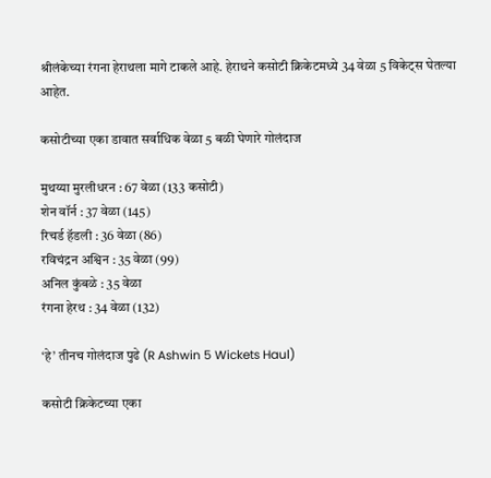श्रीलंकेच्या रंगना हेराथला मागे टाकले आहे. हेराथने कसोटी क्रिकेटमध्ये 34 वेळा 5 विकेट्स घेतल्या आहेत.

कसोटीच्या एका डावात सर्वाधिक वेळा 5 बळी घेणारे गोलंदाज

मुथय्या मुरलीधरन : 67 वेळा (133 कसोटी)
शेन वॉर्न : 37 वेळा (145)
रिचर्ड हॅडली : 36 वेळा (86)
रविचंद्रन अश्विन : 35 वेळा (99)
अनिल कुंबळे : 35 वेळा
रंगना हेरथ : 34 वेळा (132)

‘हे’ तीनच गोलंदाज पुढे (R Ashwin 5 Wickets Haul)

कसोटी क्रिकेटच्या एका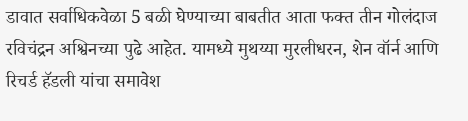डावात सर्वाधिकवेळा 5 बळी घेण्याच्या बाबतीत आता फक्त तीन गोलंदाज रविचंद्रन अश्विनच्या पुढे आहेत. यामध्ये मुथय्या मुरलीधरन, शेन वॉर्न आणि रिचर्ड हॅडली यांचा समावेश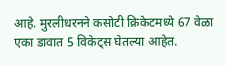आहे. मुरलीधरनने कसोटी क्रिकेटमध्ये 67 वेळा एका डावात 5 विकेट्स घेतल्या आहेत.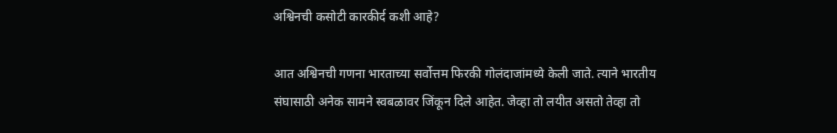अश्विनची कसोटी कारकीर्द कशी आहे?

आत अश्विनची गणना भारताच्या सर्वोत्तम फिरकी गोलंदाजांमध्ये केली जाते. त्याने भारतीय संघासाठी अनेक सामने स्वबळावर जिंकून दिले आहेत. जेव्हा तो लयीत असतो तेव्हा तो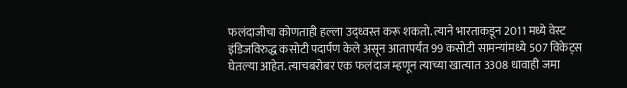फलंदाजीचा कोणताही हल्ला उद्ध्वस्त करू शकतो. त्याने भारताकडून 2011 मध्ये वेस्ट इंडिजविरुद्ध कसोटी पदार्पण केले असून आतापर्यंत 99 कसोटी सामन्यांमध्ये 507 विकेट्स घेतल्या आहेत. त्याचबरोबर एक फलंदाज म्हणून त्याच्या खात्यात 3308 धावाही जमा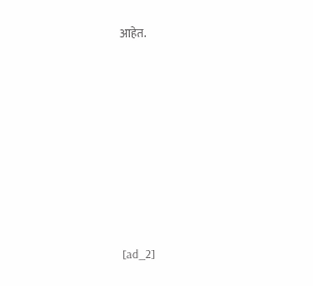आहेत.









[ad_2]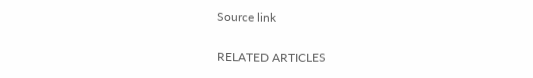Source link

RELATED ARTICLES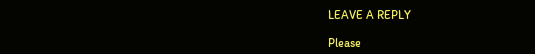LEAVE A REPLY

Please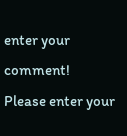enter your comment!
Please enter your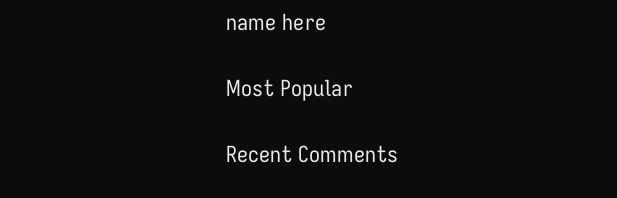name here

Most Popular

Recent Comments